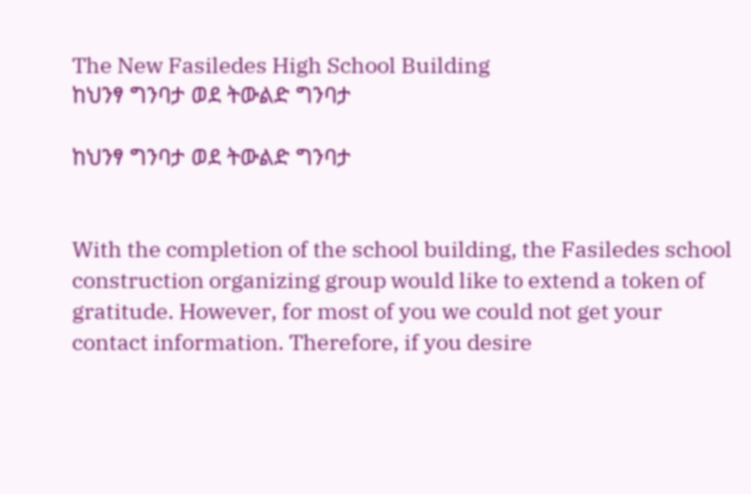The New Fasiledes High School Building
ከህንፃ ግንባታ ወደ ትውልድ ግንባታ

ከህንፃ ግንባታ ወደ ትውልድ ግንባታ


With the completion of the school building, the Fasiledes school construction organizing group would like to extend a token of gratitude. However, for most of you we could not get your contact information. Therefore, if you desire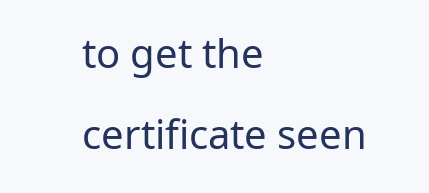to get the certificate seen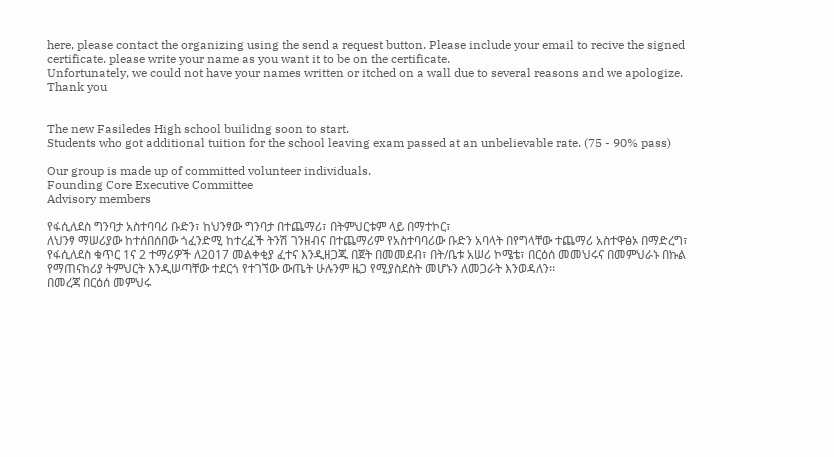here, please contact the organizing using the send a request button. Please include your email to recive the signed certificate. please write your name as you want it to be on the certificate.
Unfortunately, we could not have your names written or itched on a wall due to several reasons and we apologize.
Thank you


The new Fasiledes High school builidng soon to start.
Students who got additional tuition for the school leaving exam passed at an unbelievable rate. (75 - 90% pass)

Our group is made up of committed volunteer individuals.
Founding Core Executive Committee
Advisory members

የፋሲለደስ ግንባታ አስተባባሪ ቡድን፣ ከህንፃው ግንባታ በተጨማሪ፣ በትምህርቱም ላይ በማተኮር፣
ለህንፃ ማሠሪያው ከተሰበሰበው ጎፈንድሚ ከተረፈች ትንሽ ገንዘብና በተጨማሪም የአስተባባሪው ቡድን አባላት በየግላቸው ተጨማሪ አስተዋፅኦ በማድረግ፣ የፋሲለደስ ቁጥር 1ና 2 ተማሪዎች ለ2017 መልቀቂያ ፈተና እንዲዘጋጁ በጀት በመመደብ፣ በት/ቤቱ አሠሪ ኮሜቴ፣ በርዕሰ መመህሩና በመምህራኑ በኩል የማጠናከሪያ ትምህርት እንዲሠጣቸው ተደርጎ የተገኘው ውጤት ሁሉንም ዜጋ የሚያስደስት መሆኑን ለመጋራት እንወዳለን፡፡
በመረጃ በርዕሰ መምህሩ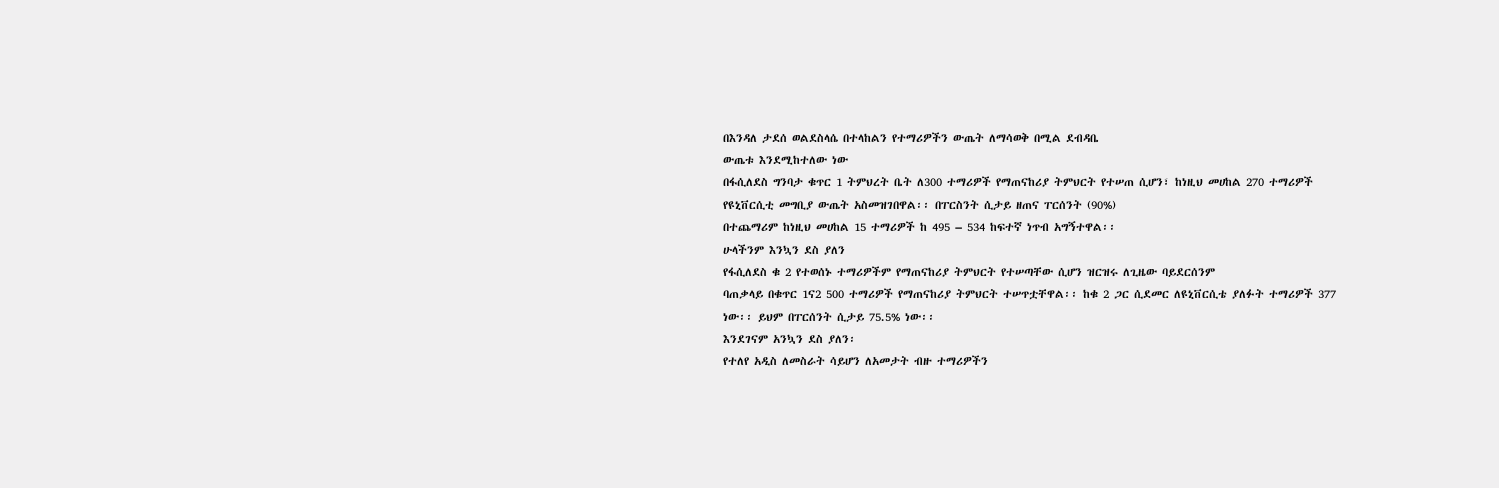በእንዳለ ታደሰ ወልደስላሴ በተላከልን የተማሪዎችን ውጤት ለማሳወቅ በሚል ደብዳቤ
ውጤቱ እንደሚከተለው ነው
በፋሲለደስ ግንባታ ቁጥር 1 ትምህረት ቤት ለ300 ተማሪዎች የማጠናከሪያ ትምህርት የተሠጠ ሲሆን፣ ከነዚህ መሀከል 270 ተማሪዎች የዩኒቨርሲቲ መግቢያ ውጤት አስመዝገበዋል፡፡ በፐርስንት ሲታይ ዘጠና ፐርሰንት (90%)
በተጨማሪም ከነዚህ መሀከል 15 ተማሪዎች ከ 495 – 534 ከፍተኛ ነጥብ አግኝተዋል፡፡
ሁላችንም እንኳን ደስ ያለን
የፋሲለደስ ቁ 2 የተወሰኑ ተማሪዎችም የማጠናከሪያ ትምህርት የተሠጣቸው ሲሆን ዝርዝሩ ለጊዜው ባይደርሰንም
ባጠቃላይ በቁጥር 1ና2 500 ተማሪዎች የማጠናከሪያ ትምህርት ተሠጥቷቸዋል፡፡ ከቁ 2 ጋር ሲደመር ለዩኒቨርሲቴ ያለፉት ተማሪዎች 377 ነው፡፡ ይህም በፐርሰንት ሲታይ 75.5% ነው፡፡
እንደገናም አንኳን ደስ ያለን፡
የተለየ አዲስ ለመስራት ሳይሆን ለአመታት ብዙ ተማሪዎችን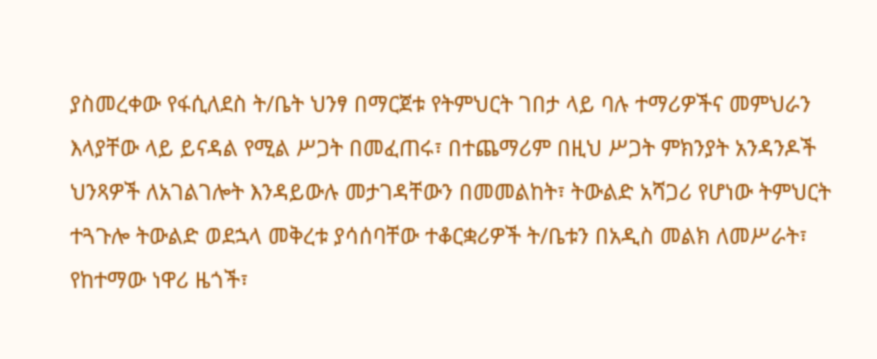ያስመረቀው የፋሲለደስ ት/ቤት ህንፃ በማርጀቱ የትምህርት ገበታ ላይ ባሉ ተማሪዎችና መምህራን እላያቸው ላይ ይናዳል የሚል ሥጋት በመፈጠሩ፣ በተጨማሪም በዚህ ሥጋት ምክንያት አንዳንዶች ህንጻዎች ለአገልገሎት እንዳይውሉ መታገዳቸውን በመመልከት፣ ትውልድ አሻጋሪ የሆነው ትምህርት ተጓጉሎ ትውልድ ወደኋላ መቅረቱ ያሳሰባቸው ተቆርቋሪዎች ት/ቤቱን በአዲስ መልክ ለመሥራት፣ የከተማው ነዋሪ ዜጎች፣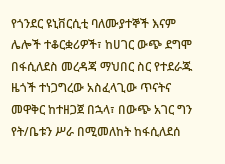የጎንደር ዩኒቨርሲቲ ባለሙያተኞች እናም ሌሎች ተቆርቋሪዎች፣ ከሀገር ውጭ ደግሞ በፋሲለደስ መረዳጃ ማህበር ስር የተደራጁ ዜጎች ተነጋግረው አስፈላጊው ጥናትና መዋቅር ከተዘጋጀ በኋላ፣ በውጭ አገር ግን የት/ቤቱን ሥራ በሚመለከት ከፋሲለደሰ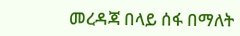መረዳጃ በላይ ሰፋ በማለት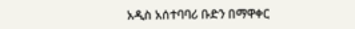አዲስ አሰተባባሪ ቡድን በማዋቀር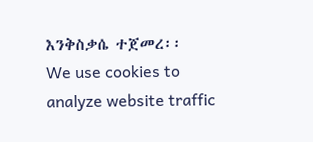እንቅስቃሴ ተጀመረ፡፡
We use cookies to analyze website traffic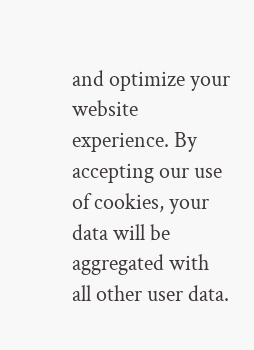and optimize your website experience. By accepting our use of cookies, your data will be aggregated with all other user data.